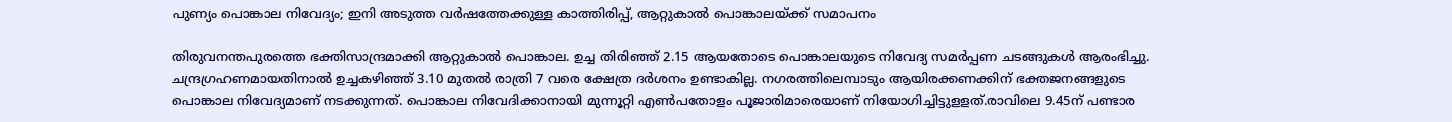പുണ്യം പൊങ്കാല നിവേദ്യം; ഇനി അടുത്ത വർഷത്തേക്കുള്ള കാത്തിരിപ്പ്, ആറ്റുകാൽ പൊങ്കാലയ്ക്ക് സമാപനം

തിരുവനന്തപുരത്തെ ഭക്തിസാന്ദ്രമാക്കി ആറ്റുകാൽ പൊങ്കാല. ഉച്ച തിരിഞ്ഞ് 2.15 ആയതോടെ പൊങ്കാലയുടെ നിവേദ്യ സമർപ്പണ ചടങ്ങുകൾ ആരംഭിച്ചു. ചന്ദ്രഗ്രഹണമായതിനാൽ ഉച്ചകഴിഞ്ഞ് 3.10 മുതൽ രാത്രി 7 വരെ ക്ഷേത്ര ദർശനം ഉണ്ടാകില്ല. നഗരത്തിലെമ്പാടും ആയിരക്കണക്കിന് ഭക്തജനങ്ങളുടെ പൊങ്കാല നിവേദ്യമാണ് നടക്കുന്നത്. പൊങ്കാല നിവേദിക്കാനായി മുന്നൂറ്റി എൺപതോളം പൂജാരിമാരെയാണ് നിയോഗിച്ചിട്ടുളളത്.രാവിലെ 9.45ന് പണ്ടാര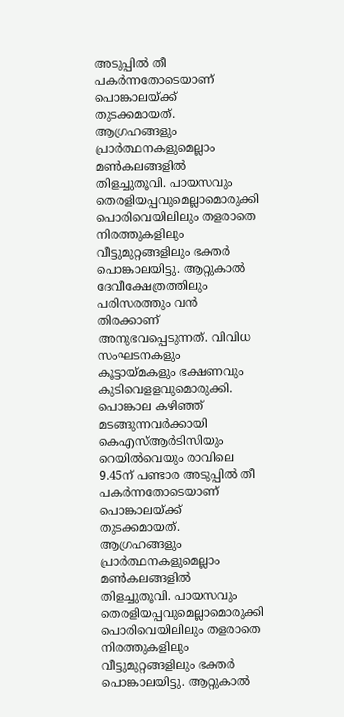അടുപ്പിൽ തീ പകർന്നതോടെയാണ് പൊങ്കാലയ്ക്ക് തുടക്കമായത്. ആഗ്രഹങ്ങളും പ്രാർത്ഥനകളുമെല്ലാം മൺകലങ്ങളിൽ തിളച്ചുതൂവി. പായസവും തെരളിയപ്പവുമെല്ലാമൊരുക്കി പൊരിവെയിലിലും തളരാതെ നിരത്തുകളിലും വീട്ടുമുറ്റങ്ങളിലും ഭക്തർ പൊങ്കാലയിട്ടു. ആറ്റുകാൽ ദേവീക്ഷേത്രത്തിലും പരിസരത്തും വൻ തിരക്കാണ് അനുഭവപ്പെടുന്നത്. വിവിധ സംഘടനകളും കൂട്ടായ്മകളും ഭക്ഷണവും കുടിവെളളവുമൊരുക്കി. പൊങ്കാല കഴിഞ്ഞ് മടങ്ങുന്നവർക്കായി കെഎസ്ആർടിസിയും റെയിൽവെയും രാവിലെ 9.45ന് പണ്ടാര അടുപ്പിൽ തീ പകർന്നതോടെയാണ് പൊങ്കാലയ്ക്ക് തുടക്കമായത്. ആഗ്രഹങ്ങളും പ്രാർത്ഥനകളുമെല്ലാം മൺകലങ്ങളിൽ തിളച്ചുതൂവി. പായസവും തെരളിയപ്പവുമെല്ലാമൊരുക്കി പൊരിവെയിലിലും തളരാതെ നിരത്തുകളിലും വീട്ടുമുറ്റങ്ങളിലും ഭക്തർ പൊങ്കാലയിട്ടു. ആറ്റുകാൽ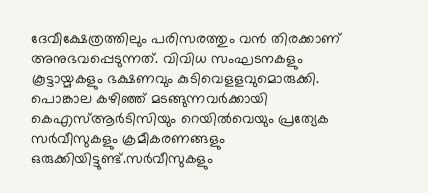ദേവീക്ഷേത്രത്തിലും പരിസരത്തും വൻ തിരക്കാണ് അനുഭവപ്പെടുന്നത്. വിവിധ സംഘടനകളും കൂട്ടായ്മകളും ഭക്ഷണവും കുടിവെളളവുമൊരുക്കി. പൊങ്കാല കഴിഞ്ഞ് മടങ്ങുന്നവർക്കായി കെഎസ്ആർടിസിയും റെയിൽവെയും പ്രത്യേക സർവീസുകളും ക്രമീകരണങ്ങളും ഒരുക്കിയിട്ടുണ്ട്.സർവീസുകളും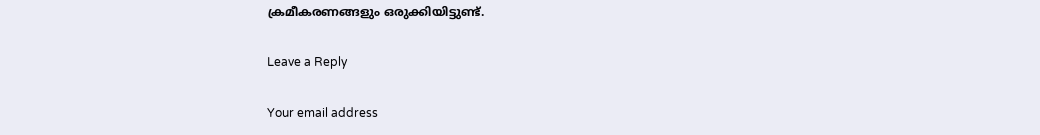ക്രമീകരണങ്ങളും ഒരുക്കിയിട്ടുണ്ട്.

Leave a Reply

Your email address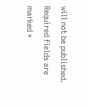will not be published. Required fields are marked *